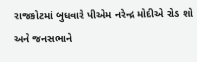રાજકોટમાં બુધવારે પીએમ નરેન્દ્ર મોદીએ રોડ શો અને જનસભાને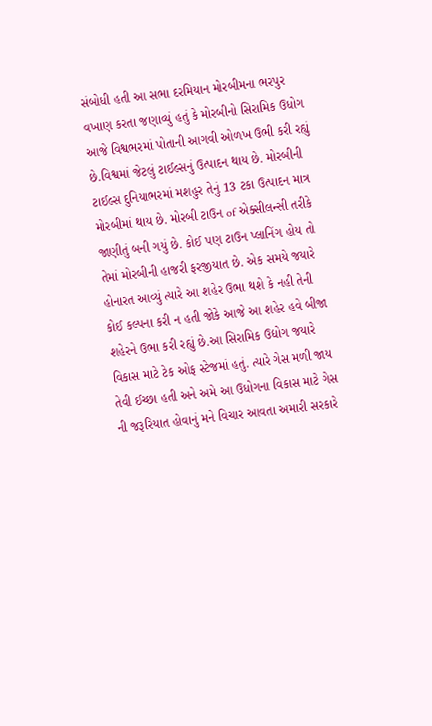સંબોધી હતી આ સભા દરમિયાન મોરબીમના ભરપુર વખાણ કરતા જણાવ્યું હતું કે મોરબીનો સિરામિક ઉધોગ આજે વિશ્વભરમાં પોતાની આગવી ઓળખ ઉભી કરી રહ્યું છે.વિશ્વમાં જેટલું ટાઈલ્સનું ઉત્પાદન થાય છે. મોરબીની ટાઈલ્સ દુનિયાભરમાં મશહુર તેનું 13 ટકા ઉત્પાદન માત્ર મોરબીમાં થાય છે. મોરબી ટાઉન of એક્સીલન્સી તરીકે જાણીતું બની ગયું છે. કોઈ પણ ટાઉન પ્લાનિંગ હોય તો તેમાં મોરબીની હાજરી ફરજીયાત છે. એક સમયે જયારે હોનારત આવ્યું ત્યારે આ શહેર ઉભા થશે કે નહી તેની કોઈ કલ્પના કરી ન હતી જોકે આજે આ શહેર હવે બીજા શહેરને ઉભા કરી રહ્યું છે.આ સિરામિક ઉદ્યોગ જયારે વિકાસ માટે ટેક ઓફ સ્ટેજમાં હતું. ત્યારે ગેસ મળી જાય તેવી ઈચ્છા હતી અને અમે આ ઉધોગના વિકાસ માટે ગેસ ની જરૂરિયાત હોવાનું મને વિચાર આવતા અમારી સરકારે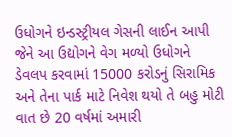ઉધોગને ઇન્ડસ્ટ્રીયલ ગેસની લાઈન આપી જેને આ ઉદ્યોગને વેગ મળ્યો ઉધોગને ડેવલપ કરવામાં 15000 કરોડનું સિરામિક અને તેના પાર્ક માટે નિવેશ થયો તે બહુ મોટી વાત છે 20 વર્ષમાં અમારી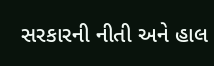સરકારની નીતી અને હાલ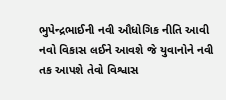ભુપેન્દ્રભાઈની નવી ઔધોગિક નીતિ આવી નવો વિકાસ લઈને આવશે જે યુવાનોને નવી તક આપશે તેવો વિશ્વાસ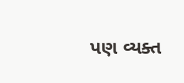પણ વ્યક્ત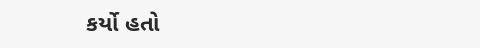કર્યો હતો